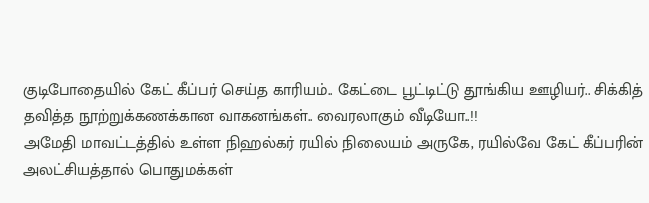குடிபோதையில் கேட் கீப்பர் செய்த காரியம்.. கேட்டை பூட்டிட்டு தூங்கிய ஊழியர்.. சிக்கித் தவித்த நூற்றுக்கணக்கான வாகனங்கள்.. வைரலாகும் வீடியோ..!!
அமேதி மாவட்டத்தில் உள்ள நிஹல்கர் ரயில் நிலையம் அருகே, ரயில்வே கேட் கீப்பரின் அலட்சியத்தால் பொதுமக்கள்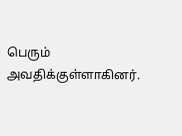பெரும் அவதிக்குள்ளாகினர்.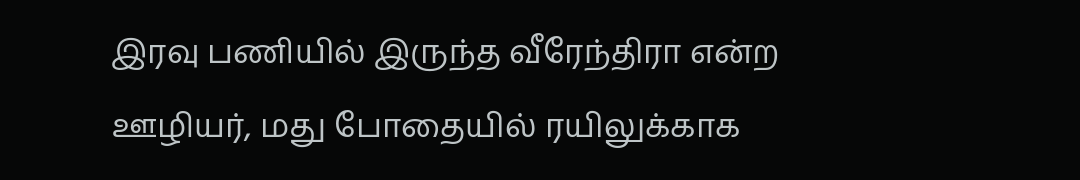இரவு பணியில் இருந்த வீரேந்திரா என்ற ஊழியர், மது போதையில் ரயிலுக்காக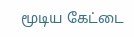மூடிய கேட்டை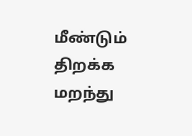மீண்டும் திறக்க மறந்து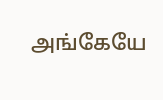அங்கேயே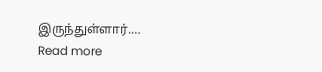இருந்துள்ளார்.…
Read more